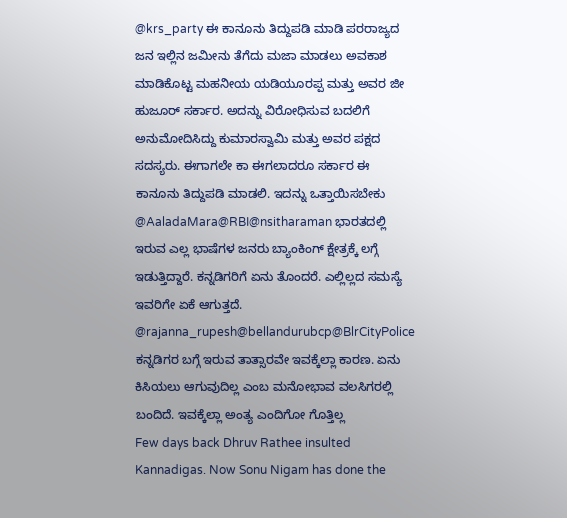@krs_party ಈ ಕಾನೂನು ತಿದ್ದುಪಡಿ ಮಾಡಿ ಪರರಾಜ್ಯದ ಜನ ಇಲ್ಲಿನ ಜಮೀನು ತೆಗೆದು ಮಜಾ ಮಾಡಲು ಅವಕಾಶ ಮಾಡಿಕೊಟ್ಟ ಮಹನೀಯ ಯಡಿಯೂರಪ್ಪ ಮತ್ತು ಅವರ ಜೀ ಹುಜೂರ್ ಸರ್ಕಾರ. ಅದನ್ನು ವಿರೋಧಿಸುವ ಬದಲಿಗೆ ಅನುಮೋದಿಸಿದ್ದು ಕುಮಾರಸ್ವಾಮಿ ಮತ್ತು ಅವರ ಪಕ್ಷದ ಸದಸ್ಯರು. ಈಗಾಗಲೇ ಕಾ ಈಗಲಾದರೂ ಸರ್ಕಾರ ಈ ಕಾನೂನು ತಿದ್ದುಪಡಿ ಮಾಡಲಿ. ಇದನ್ನು ಒತ್ತಾಯಿಸಬೇಕು
@AaladaMara@RBI@nsitharaman ಭಾರತದಲ್ಲಿ ಇರುವ ಎಲ್ಲ ಭಾಷೆಗಳ ಜನರು ಬ್ಯಾಂಕಿಂಗ್ ಕ್ಷೇತ್ರಕ್ಕೆ ಲಗ್ಗೆ ಇಡುತ್ತಿದ್ದಾರೆ. ಕನ್ನಡಿಗರಿಗೆ ಏನು ತೊಂದರೆ. ಎಲ್ಲಿಲ್ಲದ ಸಮಸ್ಯೆ ಇವರಿಗೇ ಏಕೆ ಆಗುತ್ತದೆ.
@rajanna_rupesh@bellandurubcp@BlrCityPolice ಕನ್ನಡಿಗರ ಬಗ್ಗೆ ಇರುವ ತಾತ್ಸಾರವೇ ಇವಕ್ಕೆಲ್ಲಾ ಕಾರಣ. ಏನು ಕಿಸಿಯಲು ಆಗುವುದಿಲ್ಲ ಎಂಬ ಮನೋಭಾವ ವಲಸಿಗರಲ್ಲಿ ಬಂದಿದೆ. ಇವಕ್ಕೆಲ್ಲಾ ಅಂತ್ಯ ಎಂದಿಗೋ ಗೊತ್ತಿಲ್ಲ
Few days back Dhruv Rathee insulted Kannadigas. Now Sonu Nigam has done the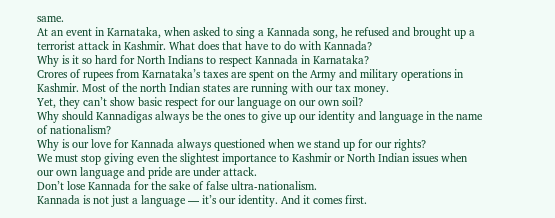same.
At an event in Karnataka, when asked to sing a Kannada song, he refused and brought up a terrorist attack in Kashmir. What does that have to do with Kannada?
Why is it so hard for North Indians to respect Kannada in Karnataka?
Crores of rupees from Karnataka’s taxes are spent on the Army and military operations in Kashmir. Most of the north Indian states are running with our tax money.
Yet, they can’t show basic respect for our language on our own soil?
Why should Kannadigas always be the ones to give up our identity and language in the name of nationalism?
Why is our love for Kannada always questioned when we stand up for our rights?
We must stop giving even the slightest importance to Kashmir or North Indian issues when our own language and pride are under attack.
Don’t lose Kannada for the sake of false ultra-nationalism.
Kannada is not just a language — it’s our identity. And it comes first.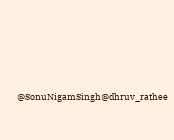@SonuNigamSingh@dhruv_rathee